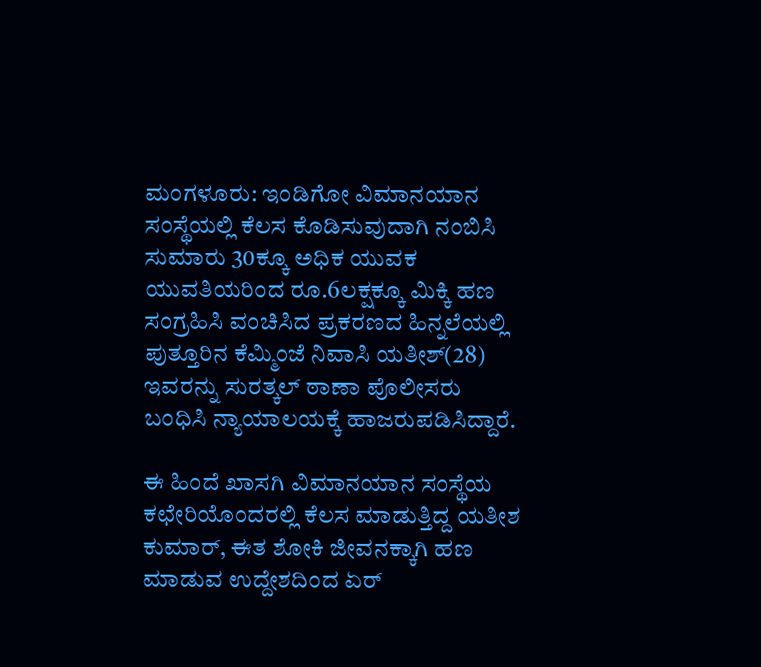ಮಂಗಳೂರು: ಇಂಡಿಗೋ ವಿಮಾನಯಾನ ಸಂಸ್ಥೆಯಲ್ಲಿ ಕೆಲಸ ಕೊಡಿಸುವುದಾಗಿ ನಂಬಿಸಿ ಸುಮಾರು 30ಕ್ಕೂ ಅಧಿಕ ಯುವಕ ಯುವತಿಯರಿಂದ ರೂ.6ಲಕ್ಷಕ್ಕೂ ಮಿಕ್ಕಿ ಹಣ ಸಂಗ್ರಹಿಸಿ ವಂಚಿಸಿದ ಪ್ರಕರಣದ ಹಿನ್ನಲೆಯಲ್ಲಿ ಪುತ್ತೂರಿನ ಕೆಮ್ಮಿಂಜೆ ನಿವಾಸಿ ಯತೀಶ್(28) ಇವರನ್ನು ಸುರತ್ಕಲ್ ಠಾಣಾ ಪೊಲೀಸರು ಬಂಧಿಸಿ ನ್ಯಾಯಾಲಯಕ್ಕೆ ಹಾಜರುಪಡಿಸಿದ್ದಾರೆ.

ಈ ಹಿಂದೆ ಖಾಸಗಿ ವಿಮಾನಯಾನ ಸಂಸ್ಥೆಯ ಕಛೇರಿಯೊಂದರಲ್ಲಿ ಕೆಲಸ ಮಾಡುತ್ತಿದ್ದ ಯತೀಶ ಕುಮಾರ್, ಈತ ಶೋಕಿ ಜೀವನಕ್ಕಾಗಿ ಹಣ ಮಾಡುವ ಉದ್ದೇಶದಿಂದ ಏರ್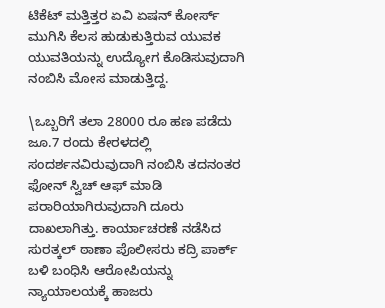ಟಿಕೆಟ್ ಮತ್ತಿತ್ತರ ಏವಿ ಏಷನ್ ಕೋರ್ಸ್ ಮುಗಿಸಿ ಕೆಲಸ ಹುಡುಕುತ್ತಿರುವ ಯುವಕ ಯುವತಿಯನ್ನು ಉದ್ಯೋಗ ಕೊಡಿಸುವುದಾಗಿ ನಂಬಿಸಿ ಮೋಸ ಮಾಡುತ್ತಿದ್ದ.

\ಒಬ್ಬರಿಗೆ ತಲಾ 28000 ರೂ ಹಣ ಪಡೆದು ಜೂ.7 ರಂದು ಕೇರಳದಲ್ಲಿ ಸಂದರ್ಶನವಿರುವುದಾಗಿ ನಂಬಿಸಿ ತದನಂತರ ಫೋನ್ ಸ್ವಿಚ್ ಆಫ್ ಮಾಡಿ ಪರಾರಿಯಾಗಿರುವುದಾಗಿ ದೂರು ದಾಖಲಾಗಿತ್ತು. ಕಾರ್ಯಾಚರಣೆ ನಡೆಸಿದ ಸುರತ್ಕಲ್ ಠಾಣಾ ಪೊಲೀಸರು ಕದ್ರಿ ಪಾರ್ಕ್ ಬಳಿ ಬಂಧಿಸಿ ಆರೋಪಿಯನ್ನು ನ್ಯಾಯಾಲಯಕ್ಕೆ ಹಾಜರು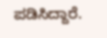ಪಡಿಸಿದ್ದಾರೆ.